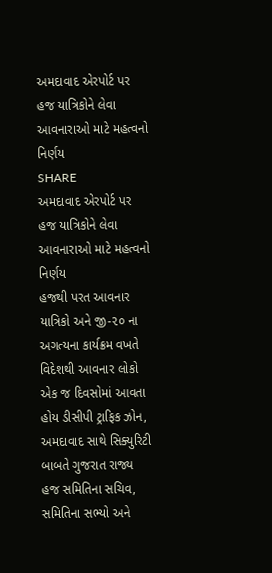અમદાવાદ એરપોર્ટ પર હજ યાત્રિકોને લેવા આવનારાઓ માટે મહત્વનો નિર્ણય
SHARE
અમદાવાદ એરપોર્ટ પર હજ યાત્રિકોને લેવા આવનારાઓ માટે મહત્વનો નિર્ણય
હજથી પરત આવનાર યાત્રિકો અને જી-૨૦ ના અગત્યના કાર્યક્રમ વખતે વિદેશથી આવનાર લોકો એક જ દિવસોમાં આવતા હોય ડીસીપી ટ્રાફિક ઝોન, અમદાવાદ સાથે સિક્યુરિટી બાબતે ગુજરાત રાજ્ય હજ સમિતિના સચિવ, સમિતિના સભ્યો અને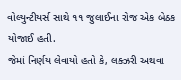વોલ્યુન્ટીયર્સ સાથે ૧૧ જુલાઈના રોજ એક બેઠક યોજાઈ હતી.
જેમાં નિર્ણય લેવાયો હતો કે, લક્ઝરી અથવા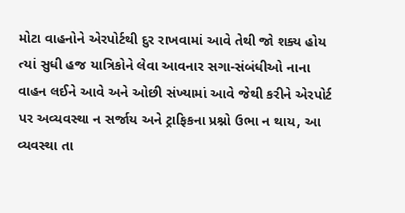મોટા વાહનોને એરપોર્ટથી દુર રાખવામાં આવે તેથી જો શક્ય હોય ત્યાં સુધી હજ યાત્રિકોને લેવા આવનાર સગા-સંબંધીઓ નાના વાહન લઈને આવે અને ઓછી સંખ્યામાં આવે જેથી કરીને એરપોર્ટ પર અવ્યવસ્થા ન સર્જાય અને ટ્રાફિકના પ્રશ્નો ઉભા ન થાય, આ વ્યવસ્થા તા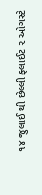૧૪ જુલાઈ થી છેલ્લી ફ્લાઈટ ૨ ઓગસ્ટે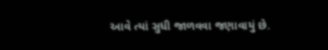આવે ત્યાં સુધી જાળવવા જણાવાયું છે.